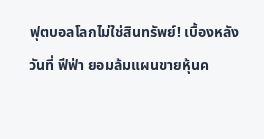ฟุตบอลโลกไม่ใช่สินทรัพย์! เบื้องหลังวันที่ ฟีฟ่า ยอมล้มแผนขายหุ้นค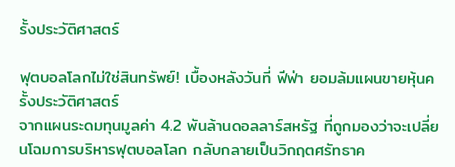รั้งประวัติศาสตร์

ฟุตบอลโลกไม่ใช่สินทรัพย์! เบื้องหลังวันที่ ฟีฟ่า ยอมล้มแผนขายหุ้นครั้งประวัติศาสตร์
จากแผนระดมทุนมูลค่า 4.2 พันล้านดอลลาร์สหรัฐ ที่ถูกมองว่าจะเปลี่ยนโฉมการบริหารฟุตบอลโลก กลับกลายเป็นวิกฤตศรัทธาค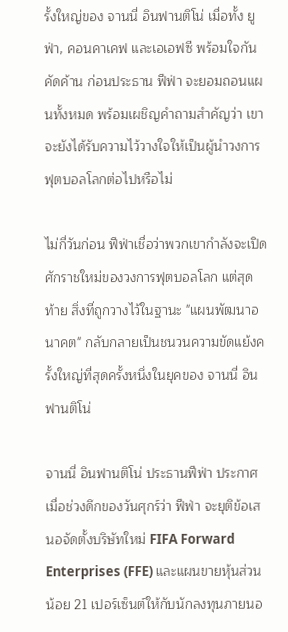รั้งใหญ่ของ จานนี่ อินฟานติโน่ เมื่อทั้ง ยูฟ่า, คอนคาเคฟ และเอเอฟซี พร้อมใจกันคัดค้าน ก่อนประธาน ฟีฟ่า จะยอมถอนแผนทั้งหมด พร้อมเผชิญคำถามสำคัญว่า เขาจะยังได้รับความไว้วางใจให้เป็นผู้นำวงการฟุตบอลโลกต่อไปหรือไม่

ไม่กี่วันก่อน ฟีฟ่าเชื่อว่าพวกเขากำลังจะเปิดศักราชใหม่ของวงการฟุตบอลโลก แต่สุดท้าย สิ่งที่ถูกวางไว้ในฐานะ "แผนพัฒนาอนาคต" กลับกลายเป็นชนวนความขัดแย้งครั้งใหญ่ที่สุดครั้งหนึ่งในยุคของ จานนี่ อินฟานติโน่

จานนี่ อินฟานติโน่ ประธานฟีฟ่า ประกาศเมื่อช่วงดึกของวันศุกร์ว่า ฟีฟ่า จะยุติข้อเสนอจัดตั้งบริษัทใหม่ FIFA Forward Enterprises (FFE) และแผนขายหุ้นส่วนน้อย 21 เปอร์เซ็นต์ให้กับนักลงทุนภายนอ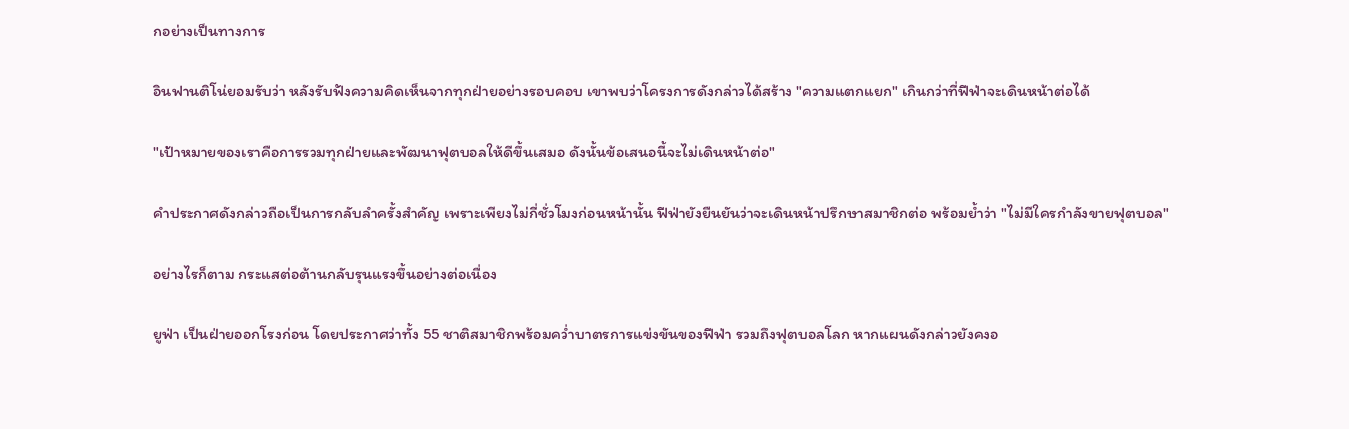กอย่างเป็นทางการ

อินฟานติโน่ยอมรับว่า หลังรับฟังความคิดเห็นจากทุกฝ่ายอย่างรอบคอบ เขาพบว่าโครงการดังกล่าวได้สร้าง "ความแตกแยก" เกินกว่าที่ฟีฟ่าจะเดินหน้าต่อได้

"เป้าหมายของเราคือการรวมทุกฝ่ายและพัฒนาฟุตบอลให้ดีขึ้นเสมอ ดังนั้นข้อเสนอนี้จะไม่เดินหน้าต่อ"

คำประกาศดังกล่าวถือเป็นการกลับลำครั้งสำคัญ เพราะเพียงไม่กี่ชั่วโมงก่อนหน้านั้น ฟีฟ่ายังยืนยันว่าจะเดินหน้าปรึกษาสมาชิกต่อ พร้อมย้ำว่า "ไม่มีใครกำลังขายฟุตบอล"

อย่างไรก็ตาม กระแสต่อต้านกลับรุนแรงขึ้นอย่างต่อเนื่อง

ยูฟ่า เป็นฝ่ายออกโรงก่อน โดยประกาศว่าทั้ง 55 ชาติสมาชิกพร้อมคว่ำบาตรการแข่งขันของฟีฟ่า รวมถึงฟุตบอลโลก หากแผนดังกล่าวยังคงอ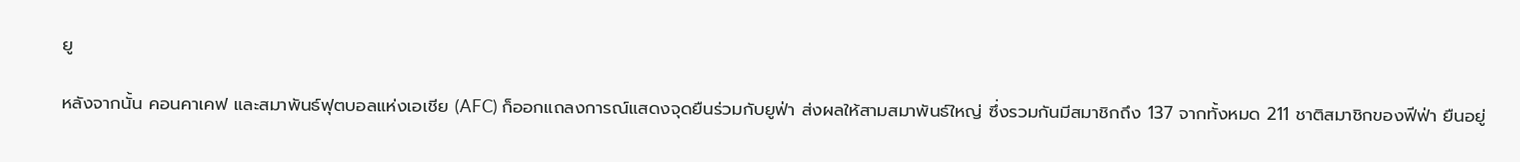ยู

หลังจากนั้น คอนคาเคฟ และสมาพันธ์ฟุตบอลแห่งเอเชีย (AFC) ก็ออกแถลงการณ์แสดงจุดยืนร่วมกับยูฟ่า ส่งผลให้สามสมาพันธ์ใหญ่ ซึ่งรวมกันมีสมาชิกถึง 137 จากทั้งหมด 211 ชาติสมาชิกของฟีฟ่า ยืนอยู่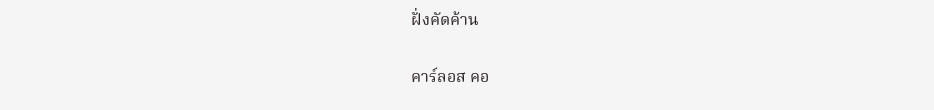ฝั่งคัดค้าน

คาร์ลอส คอ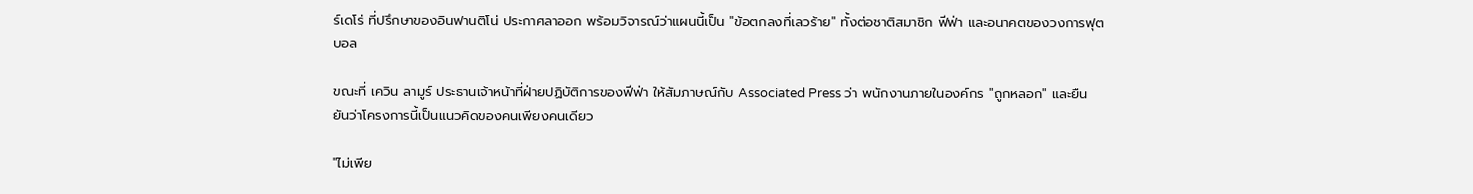ร์เดโร่ ที่ปรึกษาของอินฟานติโน่ ประกาศลาออก พร้อมวิจารณ์ว่าแผนนี้เป็น "ข้อตกลงที่เลวร้าย" ทั้งต่อชาติสมาชิก ฟีฟ่า และอนาคตของวงการฟุตบอล

ขณะที่ เควิน ลามูร์ ประธานเจ้าหน้าที่ฝ่ายปฏิบัติการของฟีฟ่า ให้สัมภาษณ์กับ Associated Press ว่า พนักงานภายในองค์กร "ถูกหลอก" และยืนยันว่าโครงการนี้เป็นแนวคิดของคนเพียงคนเดียว

"ไม่เพีย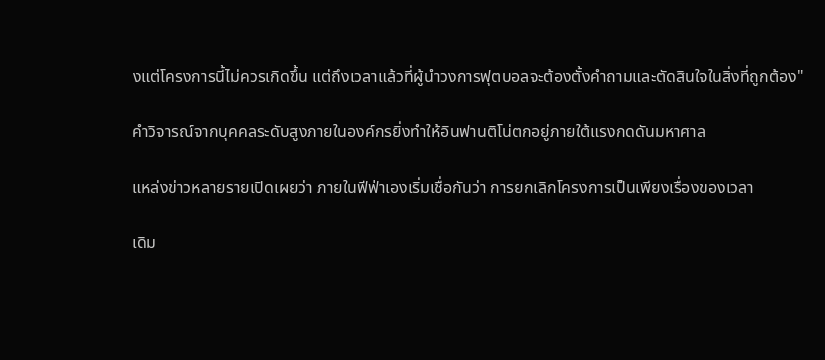งแต่โครงการนี้ไม่ควรเกิดขึ้น แต่ถึงเวลาแล้วที่ผู้นำวงการฟุตบอลจะต้องตั้งคำถามและตัดสินใจในสิ่งที่ถูกต้อง"

คำวิจารณ์จากบุคคลระดับสูงภายในองค์กรยิ่งทำให้อินฟานติโน่ตกอยู่ภายใต้แรงกดดันมหาศาล

แหล่งข่าวหลายรายเปิดเผยว่า ภายในฟีฟ่าเองเริ่มเชื่อกันว่า การยกเลิกโครงการเป็นเพียงเรื่องของเวลา

เดิม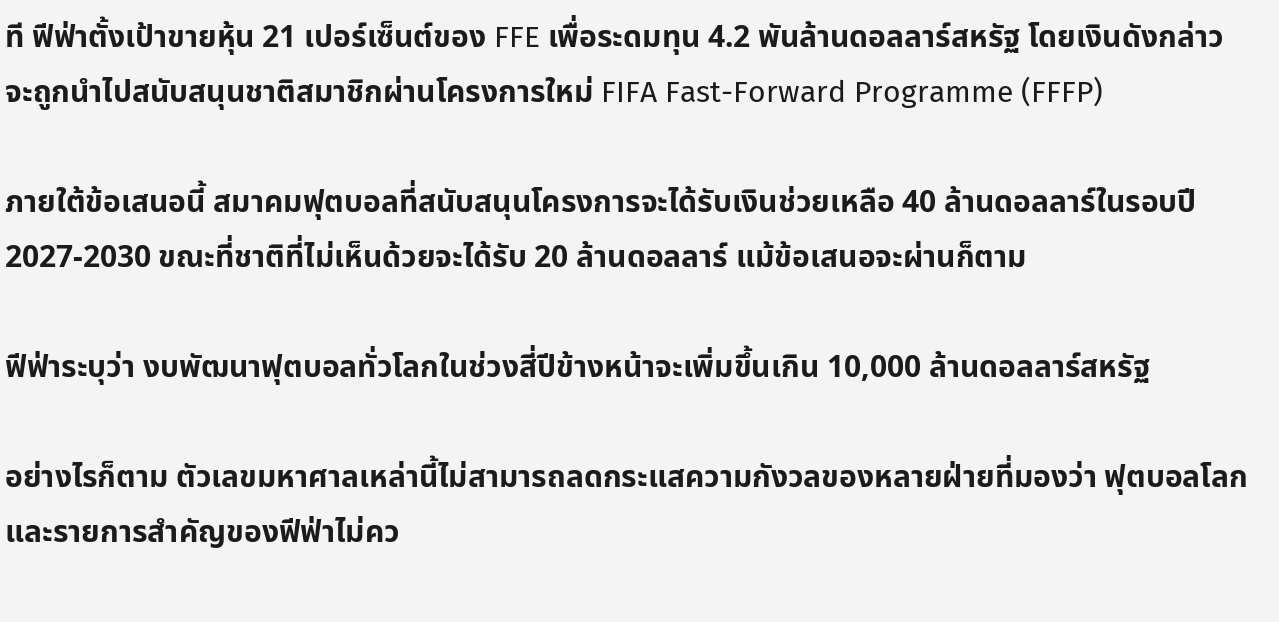ที ฟีฟ่าตั้งเป้าขายหุ้น 21 เปอร์เซ็นต์ของ FFE เพื่อระดมทุน 4.2 พันล้านดอลลาร์สหรัฐ โดยเงินดังกล่าวจะถูกนำไปสนับสนุนชาติสมาชิกผ่านโครงการใหม่ FIFA Fast-Forward Programme (FFFP)

ภายใต้ข้อเสนอนี้ สมาคมฟุตบอลที่สนับสนุนโครงการจะได้รับเงินช่วยเหลือ 40 ล้านดอลลาร์ในรอบปี 2027-2030 ขณะที่ชาติที่ไม่เห็นด้วยจะได้รับ 20 ล้านดอลลาร์ แม้ข้อเสนอจะผ่านก็ตาม

ฟีฟ่าระบุว่า งบพัฒนาฟุตบอลทั่วโลกในช่วงสี่ปีข้างหน้าจะเพิ่มขึ้นเกิน 10,000 ล้านดอลลาร์สหรัฐ

อย่างไรก็ตาม ตัวเลขมหาศาลเหล่านี้ไม่สามารถลดกระแสความกังวลของหลายฝ่ายที่มองว่า ฟุตบอลโลกและรายการสำคัญของฟีฟ่าไม่คว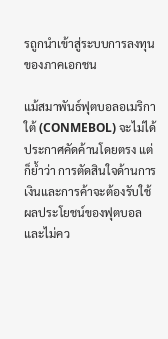รถูกนำเข้าสู่ระบบการลงทุนของภาคเอกชน

แม้สมาพันธ์ฟุตบอลอเมริกาใต้ (CONMEBOL) จะไม่ได้ประกาศคัดค้านโดยตรง แต่ก็ย้ำว่า การตัดสินใจด้านการเงินและการค้าจะต้องรับใช้ผลประโยชน์ของฟุตบอล และไม่คว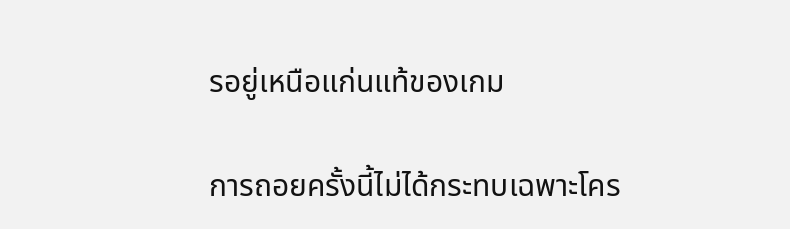รอยู่เหนือแก่นแท้ของเกม

การถอยครั้งนี้ไม่ได้กระทบเฉพาะโคร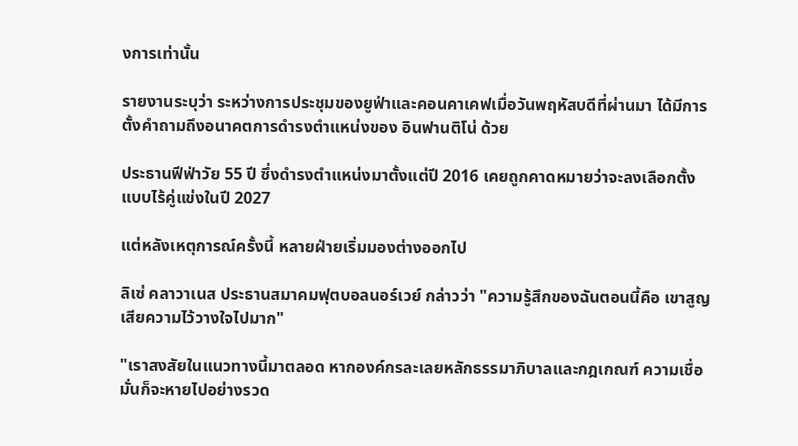งการเท่านั้น

รายงานระบุว่า ระหว่างการประชุมของยูฟ่าและคอนคาเคฟเมื่อวันพฤหัสบดีที่ผ่านมา ได้มีการตั้งคำถามถึงอนาคตการดำรงตำแหน่งของ อินฟานติโน่ ด้วย

ประธานฟีฟ่าวัย 55 ปี ซึ่งดำรงตำแหน่งมาตั้งแต่ปี 2016 เคยถูกคาดหมายว่าจะลงเลือกตั้งแบบไร้คู่แข่งในปี 2027

แต่หลังเหตุการณ์ครั้งนี้ หลายฝ่ายเริ่มมองต่างออกไป

ลิเซ่ คลาวาเนส ประธานสมาคมฟุตบอลนอร์เวย์ กล่าวว่า "ความรู้สึกของฉันตอนนี้คือ เขาสูญเสียความไว้วางใจไปมาก"

"เราสงสัยในแนวทางนี้มาตลอด หากองค์กรละเลยหลักธรรมาภิบาลและกฎเกณฑ์ ความเชื่อมั่นก็จะหายไปอย่างรวด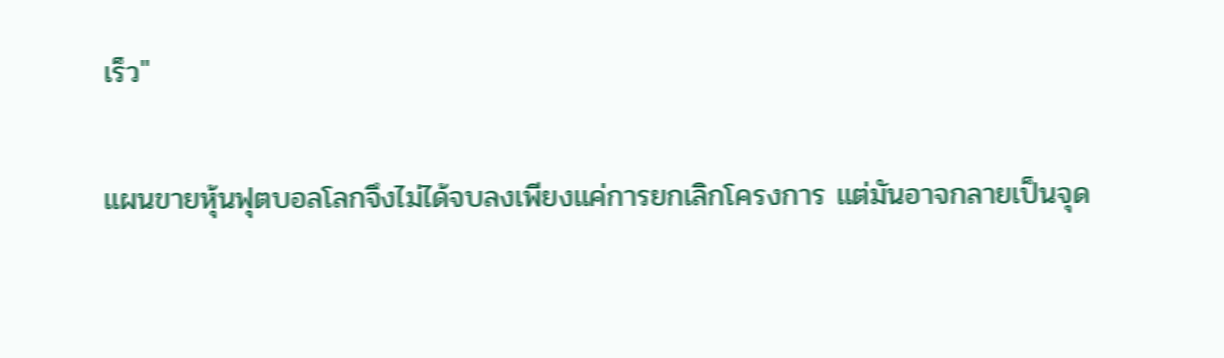เร็ว"

แผนขายหุ้นฟุตบอลโลกจึงไม่ได้จบลงเพียงแค่การยกเลิกโครงการ แต่มันอาจกลายเป็นจุด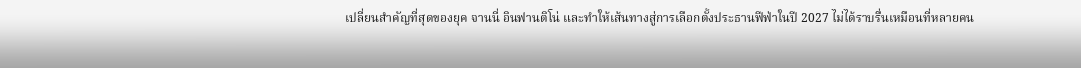เปลี่ยนสำคัญที่สุดของยุค จานนี่ อินฟานติโน่ และทำให้เส้นทางสู่การเลือกตั้งประธานฟีฟ่าในปี 2027 ไม่ได้ราบรื่นเหมือนที่หลายคน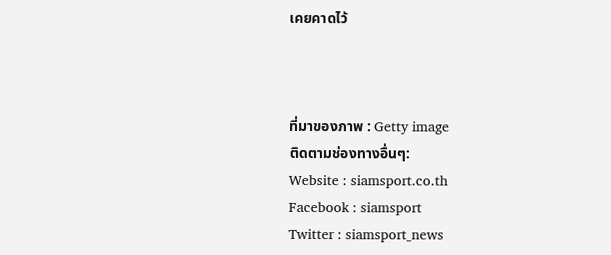เคยคาดไว้



ที่มาของภาพ : Getty image
ติดตามช่องทางอื่นๆ:
Website : siamsport.co.th
Facebook : siamsport
Twitter : siamsport_news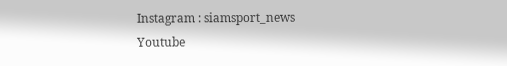Instagram : siamsport_news
Youtube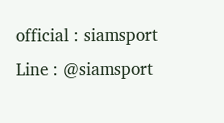official : siamsport
Line : @siamsport